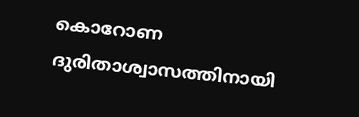കൊറോണ ദുരിതാശ്വാസത്തിനായി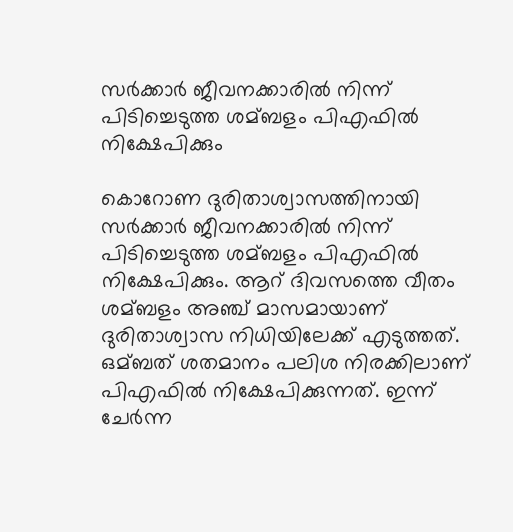സര്‍ക്കാര്‍ ജീവനക്കാരില്‍ നിന്ന് പിടിച്ചെടുത്ത ശമ്ബളം പിഎഫില്‍ നിക്ഷേപിക്കും

കൊറോണ ദുരിതാശ്വാസത്തിനായി സര്‍ക്കാര്‍ ജീവനക്കാരില്‍ നിന്ന് പിടിച്ചെടുത്ത ശമ്ബളം പിഎഫില്‍ നിക്ഷേപിക്കും. ആറ് ദിവസത്തെ വീതം ശമ്ബളം അഞ്ച് മാസമായാണ് ദുരിതാശ്വാസ നിധിയിലേക്ക് എടുത്തത്. ഒമ്ബത് ശതമാനം പലിശ നിരക്കിലാണ് പിഎഫില്‍ നിക്ഷേപിക്കുന്നത്. ഇന്ന് ചേര്‍ന്ന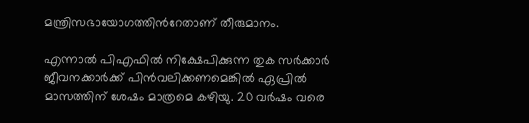മന്ത്രിസഭായോഗത്തിന്‍റേതാണ് തീരുമാനം.

എന്നാല്‍ പിഎഫില്‍ നിക്ഷേപിക്കുന്ന തുക സര്‍ക്കാര്‍ ജീവനക്കാര്‍ക്ക് പിന്‍വലിക്കണമെങ്കില്‍ ഏപ്രില്‍ മാസത്തിന് ശേഷം മാത്രമെ കഴിയു. 20 വര്‍ഷം വരെ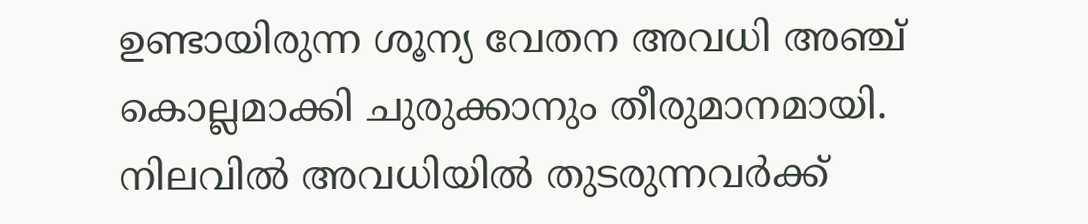ഉണ്ടായിരുന്ന ശൂന്യ വേതന അവധി അഞ്ച് കൊല്ലമാക്കി ചുരുക്കാനും തീരുമാനമായി. നിലവില്‍ അവധിയില്‍ തുടരുന്നവര്‍ക്ക്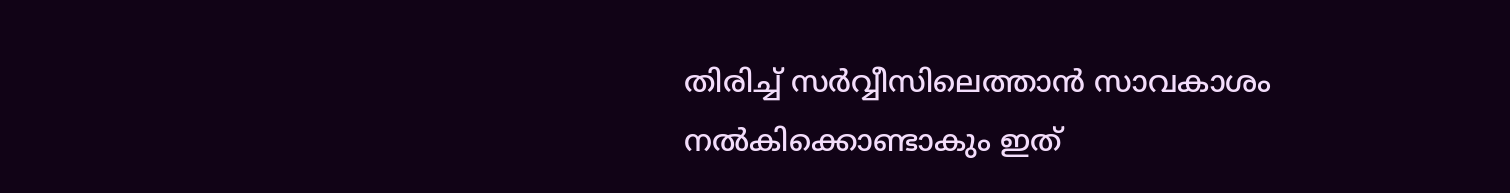തിരിച്ച്‌ സര്‍വ്വീസിലെത്താന്‍ സാവകാശം നല്‍കിക്കൊണ്ടാകും ഇത്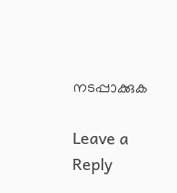നടപ്പാക്കുക

Leave a Reply